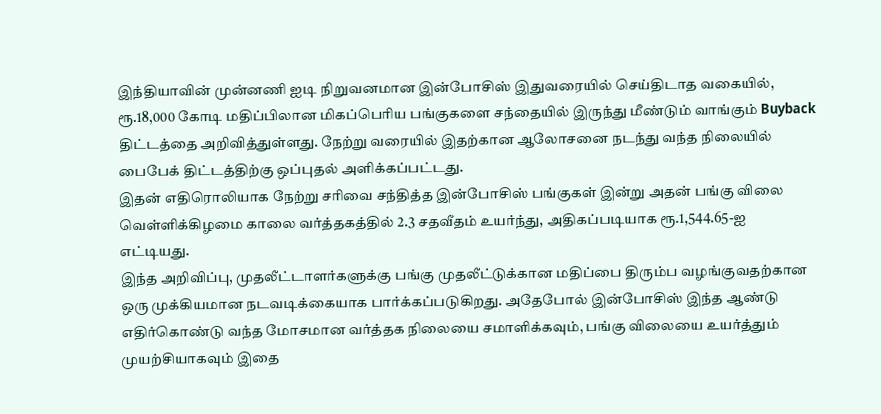இந்தியாவின் முன்னணி ஐடி நிறுவனமான இன்போசிஸ் இதுவரையில் செய்திடாத வகையில், ரூ.18,000 கோடி மதிப்பிலான மிகப்பெரிய பங்குகளை சந்தையில் இருந்து மீண்டும் வாங்கும் Buyback திட்டத்தை அறிவித்துள்ளது. நேற்று வரையில் இதற்கான ஆலோசனை நடந்து வந்த நிலையில் பைபேக் திட்டத்திற்கு ஒப்புதல் அளிக்கப்பட்டது.
இதன் எதிரொலியாக நேற்று சரிவை சந்தித்த இன்போசிஸ் பங்குகள் இன்று அதன் பங்கு விலை வெள்ளிக்கிழமை காலை வர்த்தகத்தில் 2.3 சதவீதம் உயர்ந்து, அதிகப்படியாக ரூ.1,544.65-ஐ எட்டியது.
இந்த அறிவிப்பு, முதலீட்டாளர்களுக்கு பங்கு முதலீட்டுக்கான மதிப்பை திரும்ப வழங்குவதற்கான ஒரு முக்கியமான நடவடிக்கையாக பார்க்கப்படுகிறது. அதேபோல் இன்போசிஸ் இந்த ஆண்டு எதிர்கொண்டு வந்த மோசமான வர்த்தக நிலையை சமாளிக்கவும், பங்கு விலையை உயர்த்தும் முயற்சியாகவும் இதை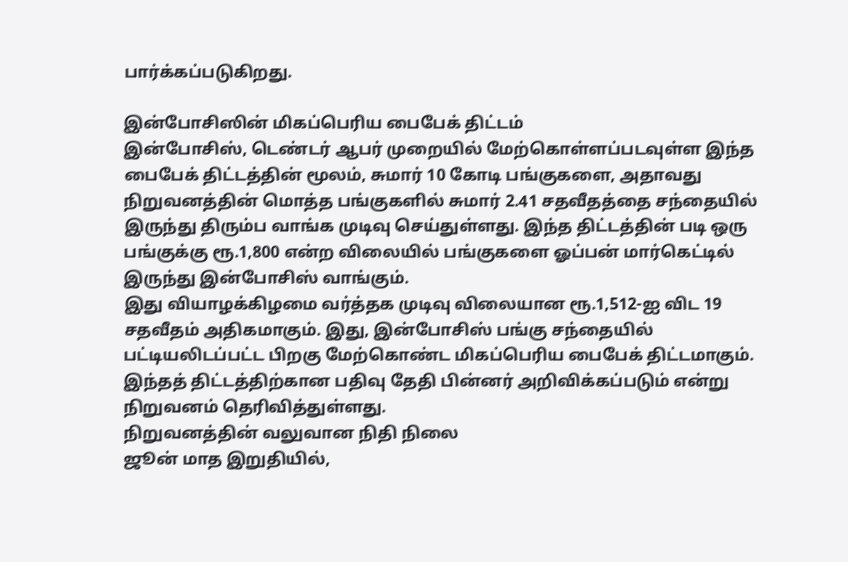பார்க்கப்படுகிறது.

இன்போசிஸின் மிகப்பெரிய பைபேக் திட்டம்
இன்போசிஸ், டெண்டர் ஆபர் முறையில் மேற்கொள்ளப்படவுள்ள இந்த பைபேக் திட்டத்தின் மூலம், சுமார் 10 கோடி பங்குகளை, அதாவது நிறுவனத்தின் மொத்த பங்குகளில் சுமார் 2.41 சதவீதத்தை சந்தையில் இருந்து திரும்ப வாங்க முடிவு செய்துள்ளது. இந்த திட்டத்தின் படி ஒரு பங்குக்கு ரூ.1,800 என்ற விலையில் பங்குகளை ஓப்பன் மார்கெட்டில் இருந்து இன்போசிஸ் வாங்கும்.
இது வியாழக்கிழமை வர்த்தக முடிவு விலையான ரூ.1,512-ஐ விட 19 சதவீதம் அதிகமாகும். இது, இன்போசிஸ் பங்கு சந்தையில் பட்டியலிடப்பட்ட பிறகு மேற்கொண்ட மிகப்பெரிய பைபேக் திட்டமாகும். இந்தத் திட்டத்திற்கான பதிவு தேதி பின்னர் அறிவிக்கப்படும் என்று நிறுவனம் தெரிவித்துள்ளது.
நிறுவனத்தின் வலுவான நிதி நிலை
ஜூன் மாத இறுதியில்,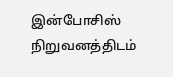இன்போசிஸ் நிறுவனத்திடம்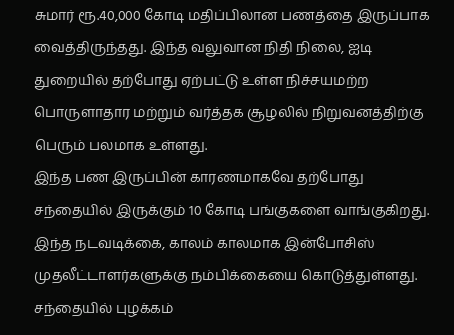சுமார் ரூ.40,000 கோடி மதிப்பிலான பணத்தை இருப்பாக வைத்திருந்தது. இந்த வலுவான நிதி நிலை, ஐடி துறையில் தற்போது ஏற்பட்டு உள்ள நிச்சயமற்ற பொருளாதார மற்றும் வர்த்தக சூழலில் நிறுவனத்திற்கு பெரும் பலமாக உள்ளது.
இந்த பண இருப்பின் காரணமாகவே தற்போது சந்தையில் இருக்கும் 10 கோடி பங்குகளை வாங்குகிறது. இந்த நடவடிக்கை, காலம் காலமாக இன்போசிஸ் முதலீட்டாளர்களுக்கு நம்பிக்கையை கொடுத்துள்ளது. சந்தையில் புழக்கம்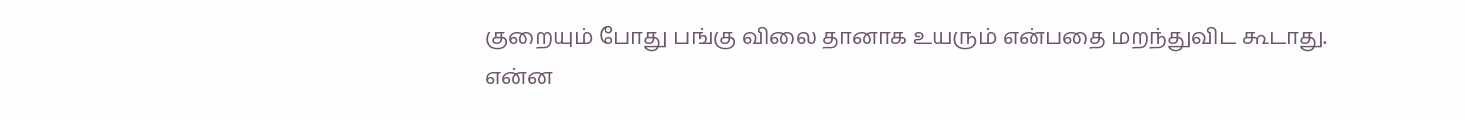குறையும் போது பங்கு விலை தானாக உயரும் என்பதை மறந்துவிட கூடாது.
என்ன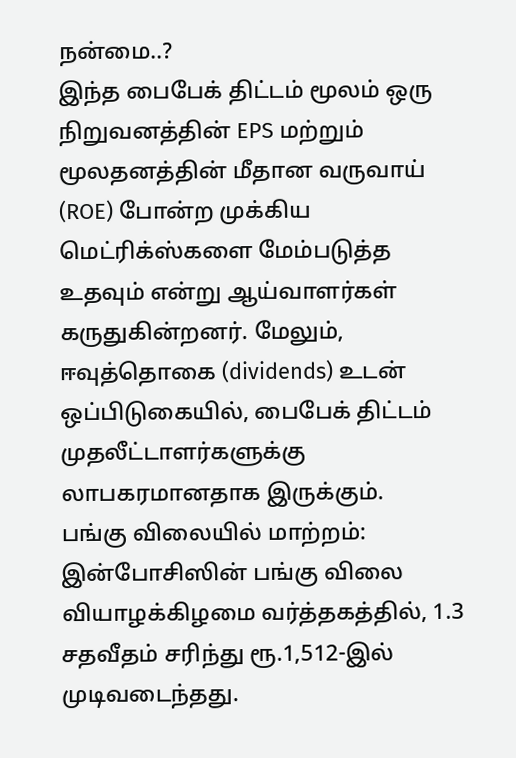நன்மை..?
இந்த பைபேக் திட்டம் மூலம் ஒரு நிறுவனத்தின் EPS மற்றும் மூலதனத்தின் மீதான வருவாய் (ROE) போன்ற முக்கிய மெட்ரிக்ஸ்களை மேம்படுத்த உதவும் என்று ஆய்வாளர்கள் கருதுகின்றனர். மேலும், ஈவுத்தொகை (dividends) உடன் ஒப்பிடுகையில், பைபேக் திட்டம் முதலீட்டாளர்களுக்கு லாபகரமானதாக இருக்கும்.
பங்கு விலையில் மாற்றம்:
இன்போசிஸின் பங்கு விலை வியாழக்கிழமை வர்த்தகத்தில், 1.3 சதவீதம் சரிந்து ரூ.1,512-இல் முடிவடைந்தது.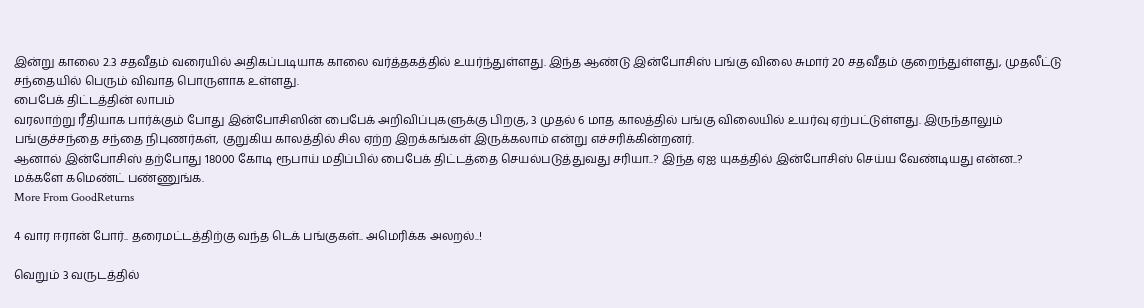இன்று காலை 2.3 சதவீதம் வரையில் அதிகப்படியாக காலை வர்த்தகத்தில் உயர்ந்துள்ளது. இந்த ஆண்டு இன்போசிஸ் பங்கு விலை சுமார் 20 சதவீதம் குறைந்துள்ளது, முதலீட்டு சந்தையில் பெரும் விவாத பொருளாக உள்ளது.
பைபேக் திட்டத்தின் லாபம்
வரலாற்று ரீதியாக பார்க்கும் போது இன்போசிஸின் பைபேக் அறிவிப்புகளுக்கு பிறகு, 3 முதல் 6 மாத காலத்தில் பங்கு விலையில் உயர்வு ஏற்பட்டுள்ளது. இருந்தாலும் பங்குச்சந்தை சந்தை நிபுணர்கள், குறுகிய காலத்தில் சில ஏற்ற இறக்கங்கள் இருக்கலாம் என்று எச்சரிக்கின்றனர்.
ஆனால் இன்போசிஸ் தற்போது 18000 கோடி ரூபாய் மதிப்பில் பைபேக் திட்டத்தை செயல்படுத்துவது சரியா..? இந்த ஏஐ யுகத்தில் இன்போசிஸ் செய்ய வேண்டியது என்ன..? மக்களே கமெண்ட் பண்ணுங்க.
More From GoodReturns

4 வார ஈரான் போர்.. தரைமட்டத்திற்கு வந்த டெக் பங்குகள்.. அமெரிக்க அலறல்..!

வெறும் 3 வருடத்தில்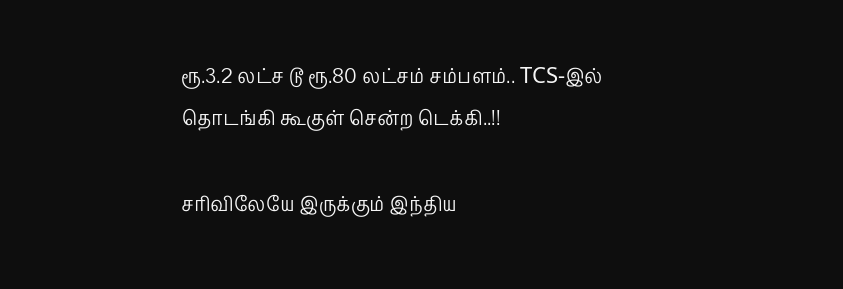ரூ.3.2 லட்ச டூ ரூ.80 லட்சம் சம்பளம்.. TCS-இல் தொடங்கி கூகுள் சென்ற டெக்கி..!!

சரிவிலேயே இருக்கும் இந்திய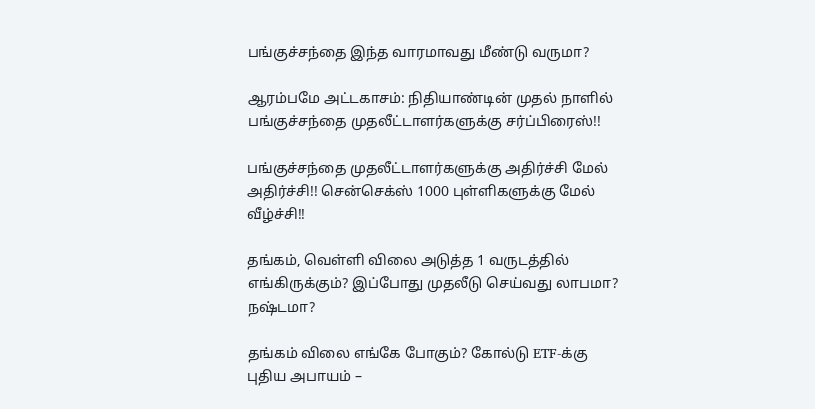பங்குச்சந்தை இந்த வாரமாவது மீண்டு வருமா?

ஆரம்பமே அட்டகாசம்: நிதியாண்டின் முதல் நாளில் பங்குச்சந்தை முதலீட்டாளர்களுக்கு சர்ப்பிரைஸ்!!

பங்குச்சந்தை முதலீட்டாளர்களுக்கு அதிர்ச்சி மேல் அதிர்ச்சி!! சென்செக்ஸ் 1000 புள்ளிகளுக்கு மேல் வீழ்ச்சி!!

தங்கம், வெள்ளி விலை அடுத்த 1 வருடத்தில் எங்கிருக்கும்? இப்போது முதலீடு செய்வது லாபமா? நஷ்டமா?

தங்கம் விலை எங்கே போகும்? கோல்டு ETF-க்கு புதிய அபாயம் –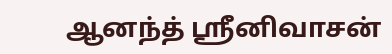ஆனந்த் ஸ்ரீனிவாசன்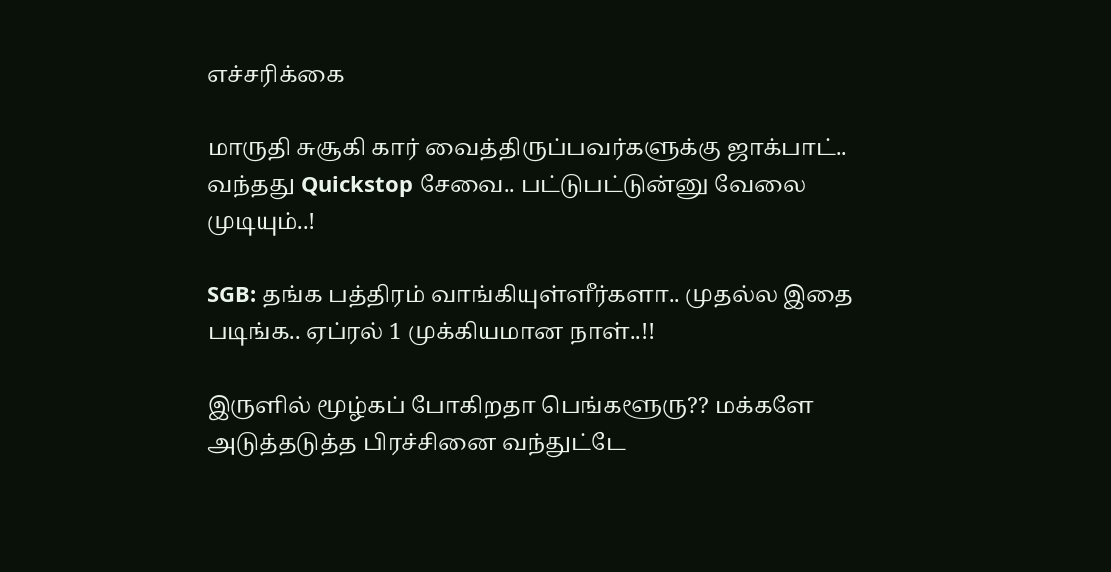எச்சரிக்கை

மாருதி சுசூகி கார் வைத்திருப்பவர்களுக்கு ஜாக்பாட்.. வந்தது Quickstop சேவை.. பட்டுபட்டுன்னு வேலை முடியும்..!

SGB: தங்க பத்திரம் வாங்கியுள்ளீர்களா.. முதல்ல இதை படிங்க.. ஏப்ரல் 1 முக்கியமான நாள்..!!

இருளில் மூழ்கப் போகிறதா பெங்களூரு?? மக்களே அடுத்தடுத்த பிரச்சினை வந்துட்டே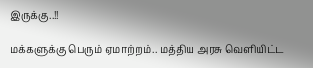இருக்கு..!!

மக்களுக்கு பெரும் ஏமாற்றம்.. மத்திய அரசு வெளியிட்ட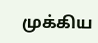முக்கிய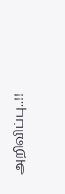அறிவிப்பு..!!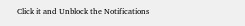Click it and Unblock the Notifications